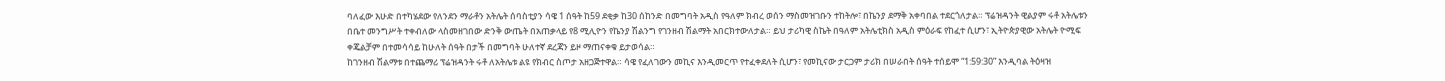ባለፈው እሁድ በተካሄደው የለንደን ማራቶን አትሌት ሰባስቲያን ሳዌ 1 ሰዓት ከ59 ደቂቃ ከ30 ሰከንድ በመግባት አዲስ የዓለም ክብረ ወሰን ማስመዝገቡን ተከትሎ፣ በኬንያ ደማቅ አቀባበል ተደርጎለታል። ፕሬዝዳንት ዊልያም ሩቶ አትሌቱን በቤተ መንግሥት ተቀብለው ላስመዘገበው ድንቅ ውጤት በአጠቃላይ የ8 ሚሊዮን የኬንያ ሽልንግ የገንዘብ ሽልማት አበርክተውለታል። ይህ ታሪካዊ ስኬት በዓለም አትሌቲክስ አዲስ ምዕራፍ የከፈተ ሲሆን፣ ኢትዮጵያዊው አትሌት ዮሚፍ ቀጄልቻም በተመሳሳይ ከሁለት ሰዓት በታች በመግባት ሁለተኛ ደረጃን ይዞ ማጠናቀቁ ይታወሳል።
ከገንዘብ ሽልማቱ በተጨማሪ ፕሬዝዳንት ሩቶ ለአትሌቱ ልዩ የክብር ስጦታ አዘጋጅተዋል። ሳዌ የፈለገውን መኪና እንዲመርጥ የተፈቀደለት ሲሆን፣ የመኪናው ታርጋም ታሪክ በሠራበት ሰዓት ተሰይሞ “1:59:30” እንዲባል ትዕዛዝ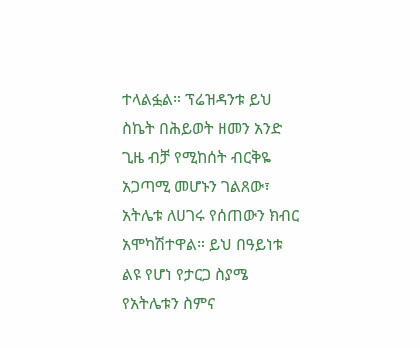ተላልፏል። ፕሬዝዳንቱ ይህ ስኬት በሕይወት ዘመን አንድ ጊዜ ብቻ የሚከሰት ብርቅዬ አጋጣሚ መሆኑን ገልጸው፣ አትሌቱ ለሀገሩ የሰጠውን ክብር አሞካሽተዋል። ይህ በዓይነቱ ልዩ የሆነ የታርጋ ስያሜ የአትሌቱን ስምና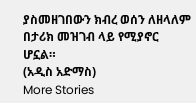ያስመዘገበውን ክብረ ወሰን ለዘላለም በታሪክ መዝገብ ላይ የሚያኖር ሆኗል።
(አዲስ አድማስ)
More Stories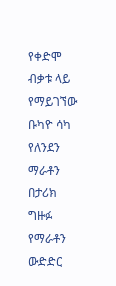የቀድሞ ብቃቱ ላይ የማይገኘው ቡካዮ ሳካ
የለንደን ማራቶን በታሪክ ግዙፉ የማራቶን ውድድር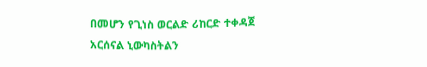በመሆን የጊነስ ወርልድ ሪከርድ ተቀዳጀ
አርሰናል ኒውካስትልን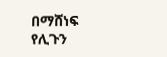በማሸነፍ የሊጉን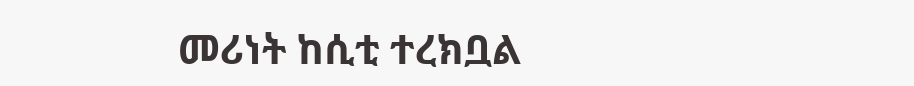መሪነት ከሲቲ ተረክቧል